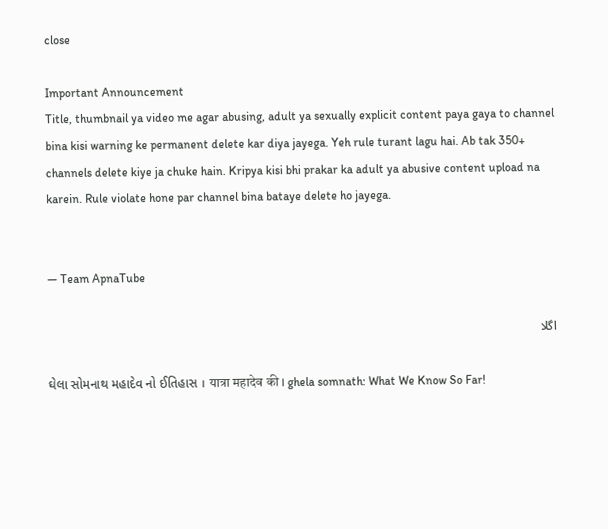close

Important Announcement
Title, thumbnail ya video me agar abusing, adult ya sexually explicit content paya gaya to channel bina kisi warning ke permanent delete kar diya jayega. Yeh rule turant lagu hai. Ab tak 350+ channels delete kiye ja chuke hain. Kripya kisi bhi prakar ka adult ya abusive content upload na karein. Rule violate hone par channel bina bataye delete ho jayega.


— Team ApnaTube

اگلا

ઘેલા સોમનાથ મહાદેવ નો ઈતિહાસ । यात्रा महादेव की । ghela somnath: What We Know So Far!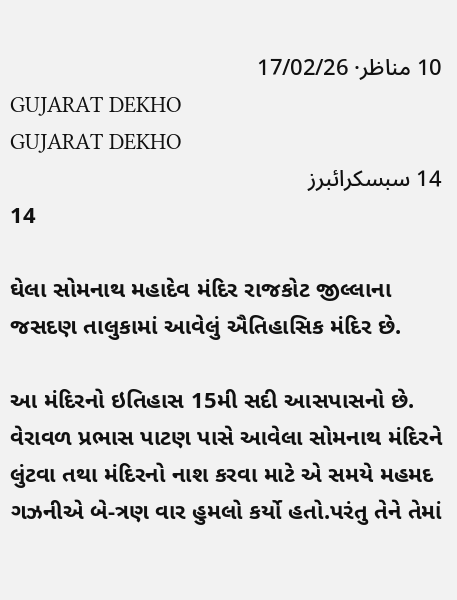10 مناظر· 17/02/26
GUJARAT DEKHO
GUJARAT DEKHO
14 سبسکرائبرز
14

ઘેલા સોમનાથ મહાદેવ મંદિર રાજકોટ જીલ્લાના જસદણ તાલુકામાં આવેલું ઐતિહાસિક મંદિર છે.

આ મંદિરનો ઇતિહાસ 15મી સદી આસપાસનો છે. વેરાવળ પ્રભાસ પાટણ પાસે આવેલા સોમનાથ મંદિરને લુંટવા તથા મંદિરનો નાશ કરવા માટે એ સમયે મહમદ ગઝનીએ બે-ત્રણ વાર હુમલો કર્યો હતો.પરંતુ તેને તેમાં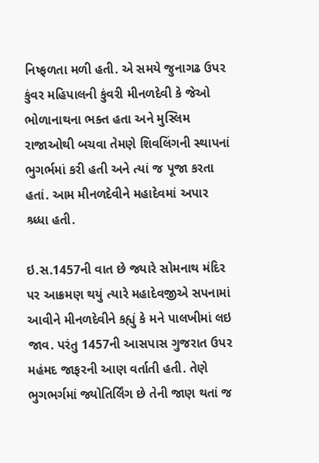નિષ્ફળતા મળી હતી. એ સમયે જુનાગઢ ઉપર કુંવર મહિપાલની કુંવરી મીનળદેવી કે જેઓ ભોળાનાથના ભક્ત હતા અને મુસ્લિમ રાજાઓથી બચવા તેમણે શિવલિંગની સ્થાપનાં ભુગર્ભમાં કરી હતી અને ત્યાં જ પૂજા કરતા હતાં. આમ મીનળદેવીને મહાદેવમાં અપાર શ્ર્ધ્ધા હતી.

ઇ.સ.1457ની વાત છે જ્યારે સોમનાથ મંદિર પર આક્રમણ થયું ત્યારે મહાદેવજીએ સપનામાં આવીને મીનળદેવીને કહ્યું કે મને પાલખીમાં લઇ જાવ. પરંતુ 1457ની આસપાસ ગુજરાત ઉપર મહંમદ જાફરની આણ વર્તાતી હતી. તેણે ભુગભર્ગમાં જ્યોતિર્લિંગ છે તેની જાણ થતાં જ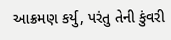આક્રમણ કર્યુ, પરંતુ તેની કુંવરી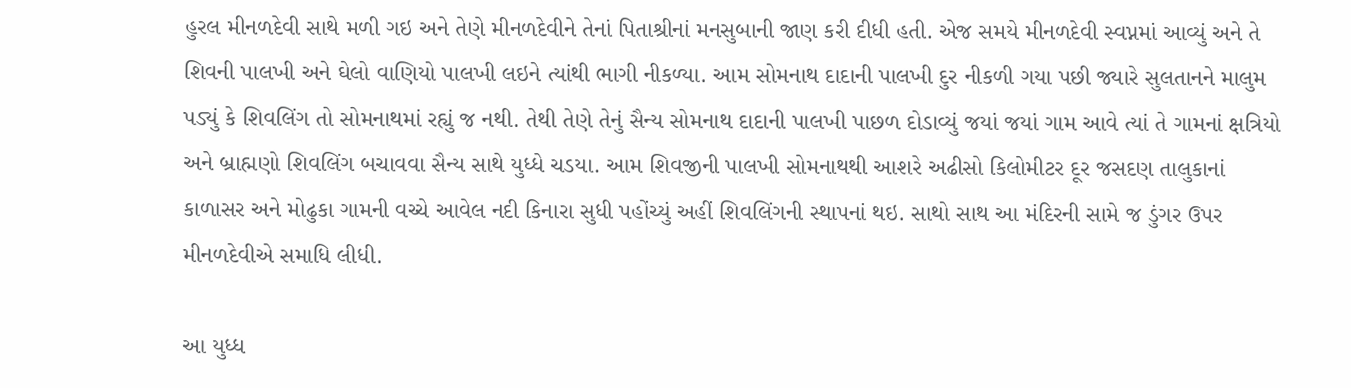હુરલ મીનળદેવી સાથે મળી ગઇ અને તેણે મીનળદેવીને તેનાં પિતાશ્રીનાં મનસુબાની જાણ કરી દીધી હતી. એજ સમયે મીનળદેવી સ્વપ્નમાં આવ્યું અને તે શિવની પાલખી અને ઘેલો વાણિયો પાલખી લઇને ત્યાંથી ભાગી નીકળ્યા. આમ સોમનાથ દાદાની પાલખી દુર નીકળી ગયા પછી જ્યારે સુલતાનને માલુમ પડ્યું કે શિવલિંગ તો સોમનાથમાં રહ્યું જ નથી. તેથી તેણે તેનું સૈન્ય સોમનાથ દાદાની પાલખી પાછળ દોડાવ્યું જયાં જયાં ગામ આવે ત્યાં તે ગામનાં ક્ષત્રિયો અને બ્રાહ્મણો શિવલિંગ બચાવવા સૈન્ય સાથે યુધ્ધે ચડયા. આમ શિવજીની પાલખી સોમનાથથી આશરે અઢીસો કિલોમીટર દૂર જસદણ તાલુકાનાં કાળાસર અને મોઢુકા ગામની વચ્ચે આવેલ નદી કિનારા સુધી પહોંચ્યું અહીં શિવલિંગની સ્થાપનાં થઇ. સાથો સાથ આ મંદિરની સામે જ ડુંગર ઉપર મીનળદેવીએ સમાધિ લીધી.

આ યુધ્ધ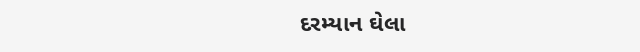દરમ્યાન ઘેલા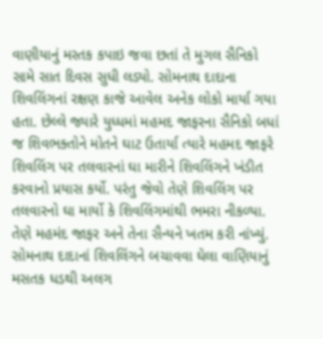વાણીયાનું મસ્તક કપાઇ જવા છતાં તે મુગલ સૈનિકો સામે સાત દિવસ સુધી લડ્યો. સોમનાથ દાદાના શિવલિંગનાં રક્ષણ કાજે આવેલ અનેક લોકો માર્યા ગયા હતા. છેલ્લે જ્યારે યુધ્ધમાં મહમદ જાફરના સૈનિકો બધાં જ શિવભક્તોને મોતને ઘાટ ઉતાર્યા ત્યારે મહમદ જાફરે શિવલિંગ પર તલવારનાં ઘા મારીને શિવલિંગને ખંડીત કરવાનો પ્રયાસ કર્યો. પરંતુ જેવો તેણે શિવલિંગ પર તલવારનો ઘા માર્યો કે શિવલિંગમાંથી ભમરા નીકળ્યા. તેણે મહમંદ જાફર અને તેના સૈન્યને ખતમ કરી નાંખ્યું. સોમનાથ દાદાનાં શિવલિંગને બચાવવા ઘેલા વાણિયાનું મસતક ધડથી અલગ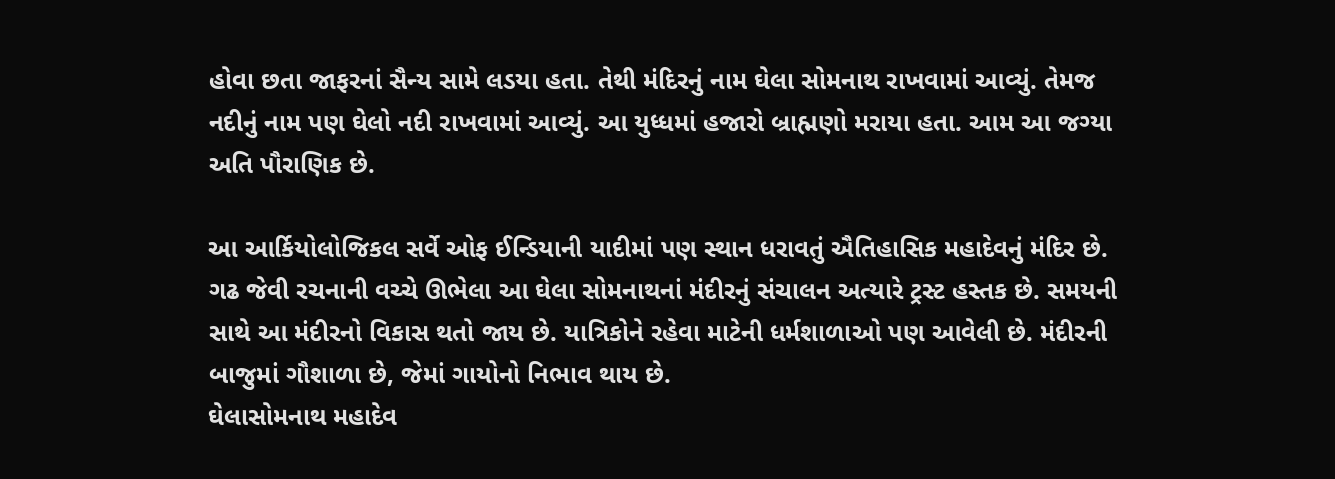હોવા છતા જાફરનાં સૈન્ય સામે લડયા હતા. તેથી મંદિરનું નામ ઘેલા સોમનાથ રાખવામાં આવ્યું. તેમજ નદીનું નામ પણ ઘેલો નદી રાખવામાં આવ્યું. આ યુધ્ધમાં હજારો બ્રાહ્મણો મરાયા હતા. આમ આ જગ્યા અતિ પૌરાણિક છે.

આ આર્કિયોલોજિકલ સર્વે ઓફ ઈન્ડિયાની યાદીમાં પણ સ્થાન ધરાવતું ઐતિહાસિક મહાદેવનું મંદિર છે.
ગઢ જેવી રચનાની વચ્ચે ઊભેલા આ ઘેલા સોમનાથનાં મંદીરનું સંચાલન અત્યારે ટ્રસ્ટ હસ્તક છે. સમયની સાથે આ મંદીરનો વિકાસ થતો જાય છે. યાત્રિકોને રહેવા માટેની ધર્મશાળાઓ પણ આવેલી છે. મંદીરની બાજુમાં ગૌશાળા છે, જેમાં ગાયોનો નિભાવ થાય છે.
ઘેલાસોમનાથ મહાદેવ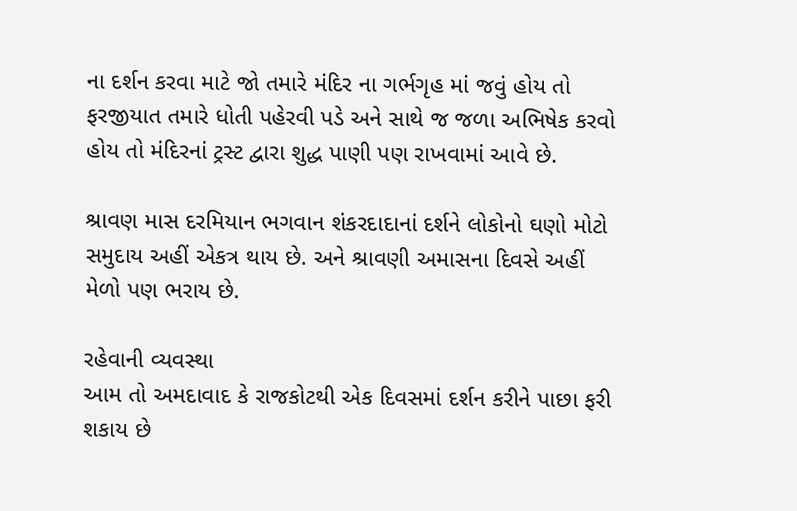ના દર્શન કરવા માટે જો તમારે મંદિર ના ગર્ભગૃહ માં જવું હોય તો ફરજીયાત તમારે ધોતી પહેરવી પડે અને સાથે જ જળા અભિષેક કરવો હોય તો મંદિરનાં ટ્રસ્ટ દ્વારા શુદ્ધ પાણી પણ રાખવામાં આવે છે.

શ્રાવણ માસ દરમિયાન ભગવાન શંકરદાદાનાં દર્શને લોકોનો ઘણો મોટો સમુદાય અહીં એકત્ર થાય છે. અને શ્રાવણી અમાસના દિવસે અહીં મેળો પણ ભરાય છે.

રહેવાની વ્યવસ્થા
આમ તો અમદાવાદ કે રાજકોટથી એક દિવસમાં દર્શન કરીને પાછા ફરી શકાય છે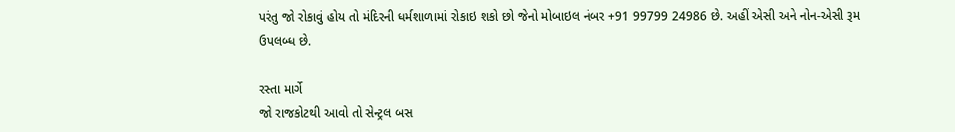પરંતુ જો રોકાવું હોય તો મંદિરની ધર્મશાળામાં રોકાઇ શકો છો જેનો મોબાઇલ નંબર +91 99799 24986 છે. અહીં એસી અને નોન-એસી રૂમ ઉપલબ્ધ છે.

રસ્તા માર્ગે
જો રાજકોટથી આવો તો સેન્ટ્રલ બસ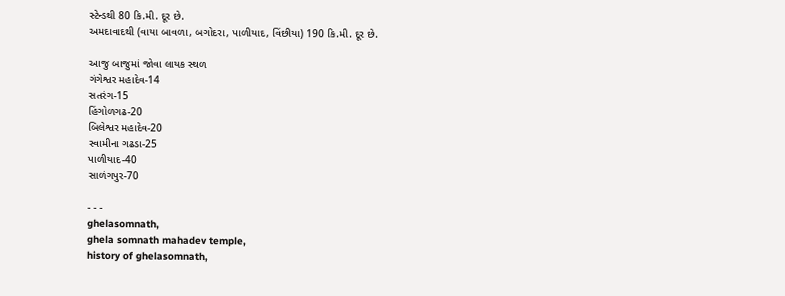સ્ટેન્ડથી 80 કિ.મી. દૂર છે.
અમદાવાદથી (વાયા બાવળા, બગોદરા, પાળીયાદ, વિંછીયા) 190 કિ.મી. દૂર છે.

આજુ બાજુમાં જોવા લાયક સ્થળ
ગંગેશ્વર મહાદેવ-14
સતરંગ-15
હિંગોળગઢ-20
બિલેશ્વર મહાદેવ-20
સ્વામીના ગઢડા-25
પાળીયાદ-40
સાળંગપુર-70

- - -
ghelasomnath,
ghela somnath mahadev temple,
history of ghelasomnath,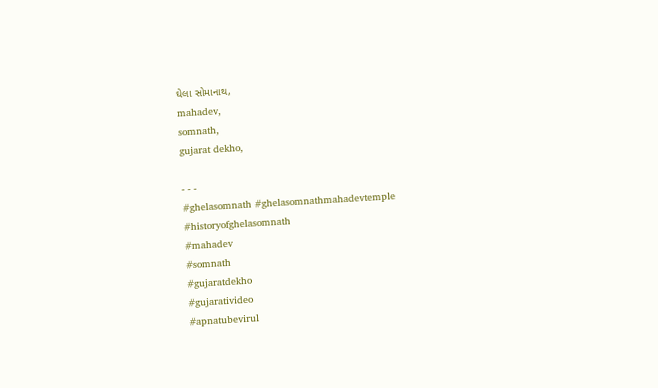ઘેલા સોમાનાથ,
mahadev,
somnath,
gujarat dekho,

- - -
#ghelasomnath #ghelasomnathmahadevtemple
#historyofghelasomnath
#mahadev
#somnath
#gujaratdekho
#gujarativideo
#apnatubevirul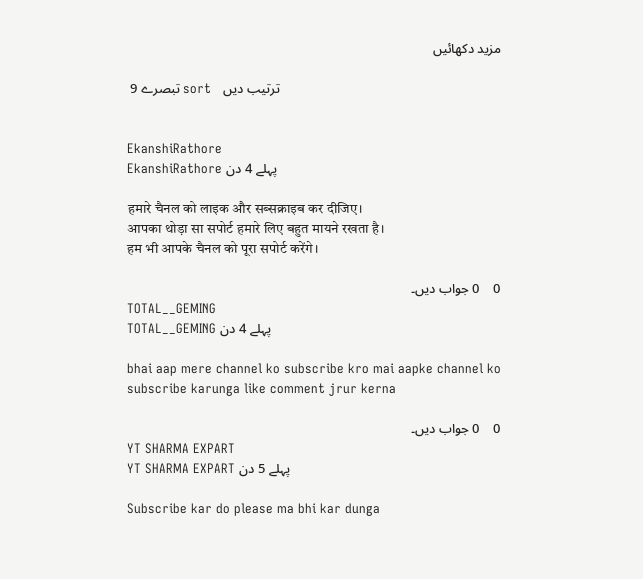مزید دکھائیں

 9 تبصرے sort   ترتیب دیں


EkanshiRathore
EkanshiRathore پہلے 4 دن

हमारे चैनल को लाइक और सब्सक्राइब कर दीजिए।
आपका थोड़ा सा सपोर्ट हमारे लिए बहुत मायने रखता है।
हम भी आपके चैनल को पूरा सपोर्ट करेंगे।

0    0 جواب دیں۔
TOTAL__GEMING
TOTAL__GEMING پہلے 4 دن

bhai aap mere channel ko subscribe kro mai aapke channel ko subscribe karunga like comment jrur kerna

0    0 جواب دیں۔
YT SHARMA EXPART
YT SHARMA EXPART پہلے 5 دن

Subscribe kar do please ma bhi kar dunga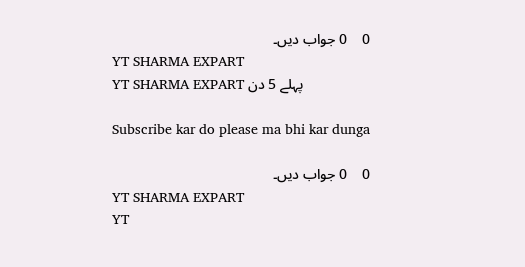0    0 جواب دیں۔
YT SHARMA EXPART
YT SHARMA EXPART پہلے 5 دن

Subscribe kar do please ma bhi kar dunga

0    0 جواب دیں۔
YT SHARMA EXPART
YT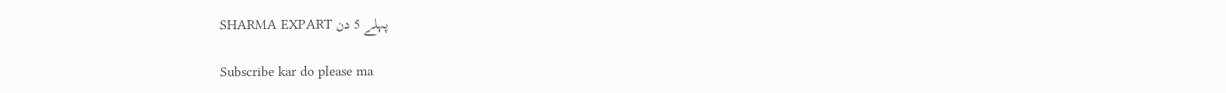SHARMA EXPART پہلے 5 دن

Subscribe kar do please ma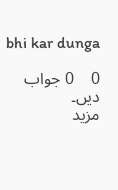bhi kar dunga

0    0 جواب دیں۔
مزید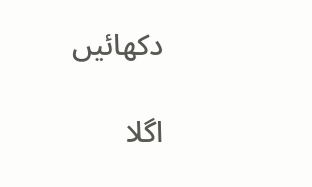دکھائیں

اگلا